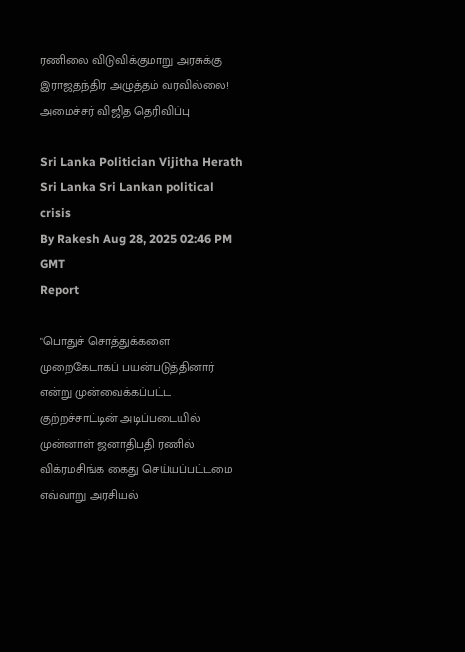ரணிலை விடுவிக்குமாறு அரசுக்கு இராஜதந்திர அழுத்தம் வரவில்லை! அமைச்சர் விஜித தெரிவிப்பு

Sri Lanka Politician Vijitha Herath Sri Lanka Sri Lankan political crisis
By Rakesh Aug 28, 2025 02:46 PM GMT
Report

"பொதுச் சொத்துக்களை முறைகேடாகப் பயன்படுத்தினார் என்று முன்வைக்கப்பட்ட குற்றச்சாட்டின் அடிப்படையில் முன்னாள் ஜனாதிபதி ரணில் விக்ரமசிங்க கைது செய்யப்பட்டமை எவ்வாறு அரசியல்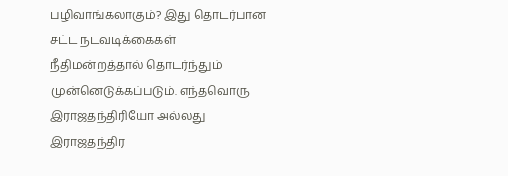பழிவாங்கலாகும்? இது தொடர்பான சட்ட நடவடிக்கைகள் நீதிமன்றத்தால் தொடர்ந்தும் முன்னெடுக்கப்படும். எந்தவொரு இராஜதந்திரியோ அல்லது இராஜதந்திர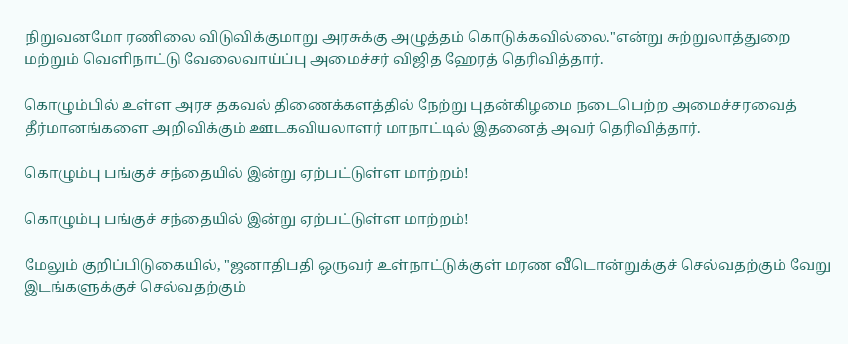நிறுவனமோ ரணிலை விடுவிக்குமாறு அரசுக்கு அழுத்தம் கொடுக்கவில்லை."என்று சுற்றுலாத்துறை மற்றும் வெளிநாட்டு வேலைவாய்ப்பு அமைச்சர் விஜித ஹேரத் தெரிவித்தார்.

கொழும்பில் உள்ள அரச தகவல் திணைக்களத்தில் நேற்று புதன்கிழமை நடைபெற்ற அமைச்சரவைத் தீர்மானங்களை அறிவிக்கும் ஊடகவியலாளர் மாநாட்டில் இதனைத் அவர் தெரிவித்தார்.

கொழும்பு பங்குச் சந்தையில் இன்று ஏற்பட்டுள்ள மாற்றம்!

கொழும்பு பங்குச் சந்தையில் இன்று ஏற்பட்டுள்ள மாற்றம்!

மேலும் குறிப்பிடுகையில், "ஜனாதிபதி ஒருவர் உள்நாட்டுக்குள் மரண வீடொன்றுக்குச் செல்வதற்கும் வேறு இடங்களுக்குச் செல்வதற்கும்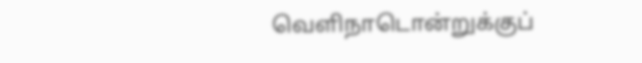வெளிநாடொன்றுக்குப்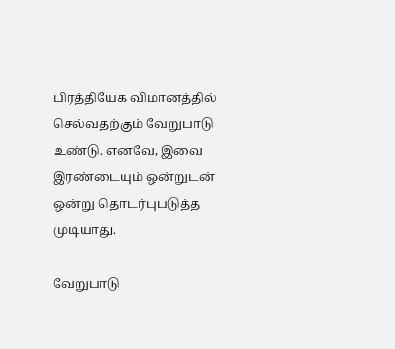பிரத்தியேக விமானத்தில் செல்வதற்கும் வேறுபாடு உண்டு. எனவே, இவை இரண்டையும் ஒன்றுடன் ஒன்று தொடர்புபடுத்த முடியாது.

வேறுபாடு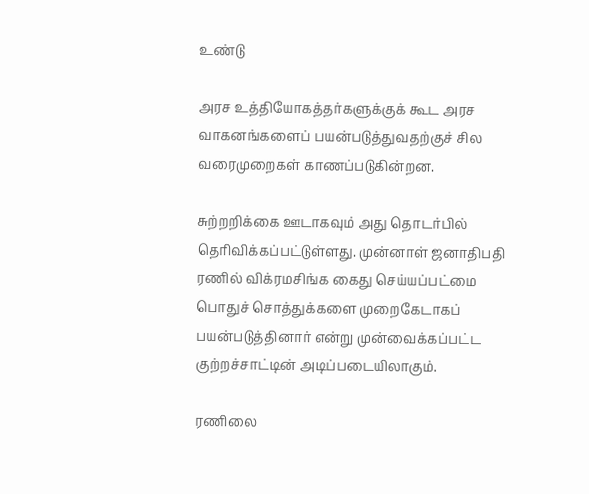உண்டு

அரச உத்தியோகத்தர்களுக்குக் கூட அரச வாகனங்களைப் பயன்படுத்துவதற்குச் சில வரைமுறைகள் காணப்படுகின்றன.

சுற்றறிக்கை ஊடாகவும் அது தொடர்பில் தெரிவிக்கப்பட்டுள்ளது. முன்னாள் ஜனாதிபதி ரணில் விக்ரமசிங்க கைது செய்யப்பட்மை பொதுச் சொத்துக்களை முறைகேடாகப் பயன்படுத்தினார் என்று முன்வைக்கப்பட்ட குற்றச்சாட்டின் அடிப்படையிலாகும்.

ரணிலை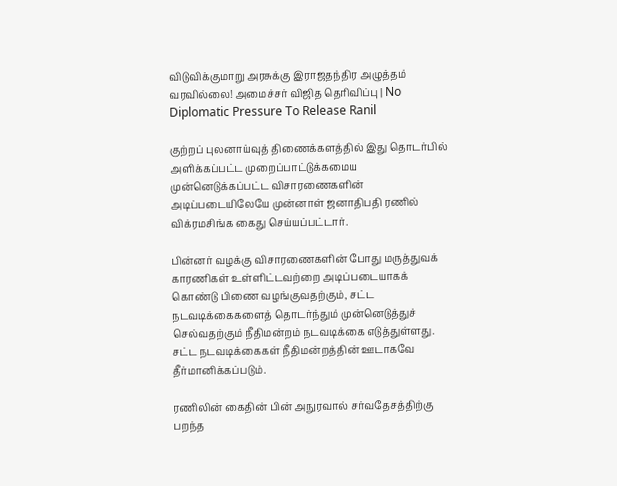விடுவிக்குமாறு அரசுக்கு இராஜதந்திர அழுத்தம் வரவில்லை! அமைச்சர் விஜித தெரிவிப்பு | No Diplomatic Pressure To Release Ranil

குற்றப் புலனாய்வுத் திணைக்களத்தில் இது தொடர்பில் அளிக்கப்பட்ட முறைப்பாட்டுக்கமைய முன்னெடுக்கப்பட்ட விசாரணைகளின் அடிப்படையிலேயே முன்னாள் ஜனாதிபதி ரணில் விக்ரமசிங்க கைது செய்யப்பட்டார்.

பின்னர் வழக்கு விசாரணைகளின் போது மருத்துவக் காரணிகள் உள்ளிட்டவற்றை அடிப்படையாகக் கொண்டு பிணை வழங்குவதற்கும், சட்ட நடவடிக்கைகளைத் தொடர்ந்தும் முன்னெடுத்துச் செல்வதற்கும் நீதிமன்றம் நடவடிக்கை எடுத்துள்ளது. சட்ட நடவடிக்கைகள் நீதிமன்றத்தின் ஊடாகவே தீர்மானிக்கப்படும்.

ரணிலின் கைதின் பின் அநுரவால் சர்வதேசத்திற்கு பறந்த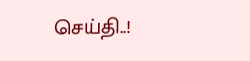செய்தி..!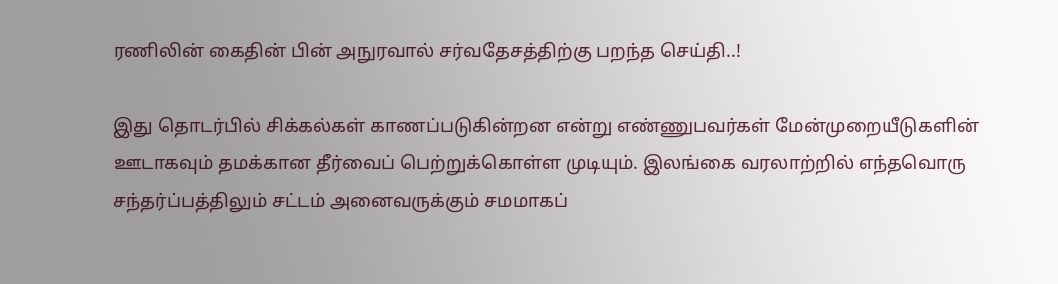ரணிலின் கைதின் பின் அநுரவால் சர்வதேசத்திற்கு பறந்த செய்தி..!

இது தொடர்பில் சிக்கல்கள் காணப்படுகின்றன என்று எண்ணுபவர்கள் மேன்முறையீடுகளின் ஊடாகவும் தமக்கான தீர்வைப் பெற்றுக்கொள்ள முடியும். இலங்கை வரலாற்றில் எந்தவொரு சந்தர்ப்பத்திலும் சட்டம் அனைவருக்கும் சமமாகப்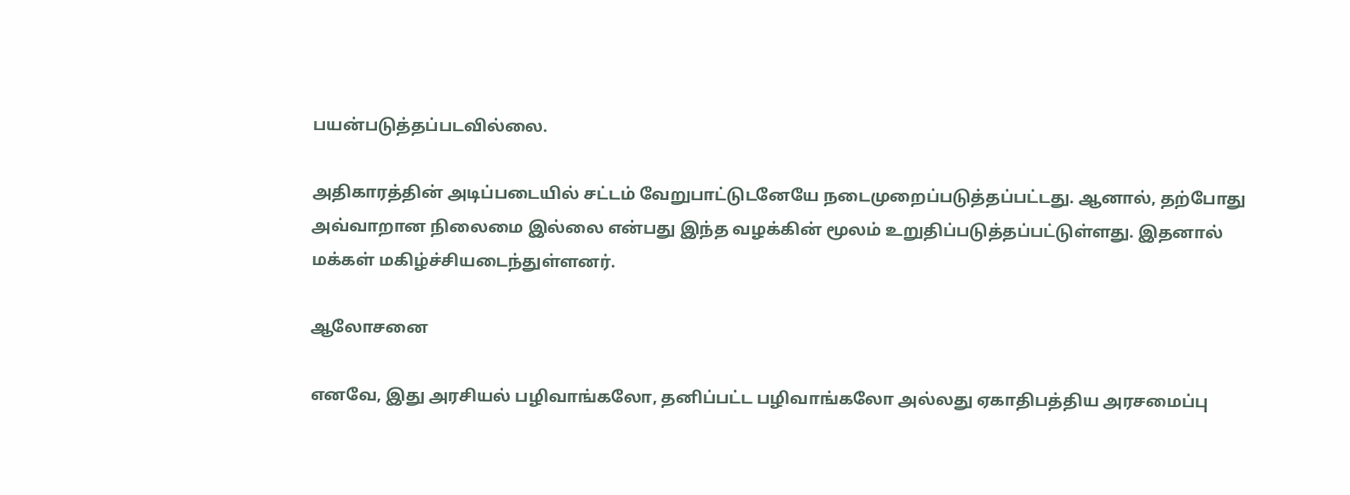பயன்படுத்தப்படவில்லை.

அதிகாரத்தின் அடிப்படையில் சட்டம் வேறுபாட்டுடனேயே நடைமுறைப்படுத்தப்பட்டது. ஆனால், தற்போது அவ்வாறான நிலைமை இல்லை என்பது இந்த வழக்கின் மூலம் உறுதிப்படுத்தப்பட்டுள்ளது. இதனால் மக்கள் மகிழ்ச்சியடைந்துள்ளனர்.

ஆலோசனை

எனவே, இது அரசியல் பழிவாங்கலோ, தனிப்பட்ட பழிவாங்கலோ அல்லது ஏகாதிபத்திய அரசமைப்பு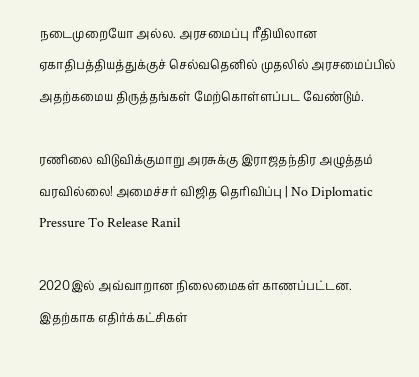நடைமுறையோ அல்ல. அரசமைப்பு ரீதியிலான ஏகாதிபத்தியத்துக்குச் செல்வதெனில் முதலில் அரசமைப்பில் அதற்கமைய திருத்தங்கள் மேற்கொள்ளப்பட வேண்டும்.

ரணிலை விடுவிக்குமாறு அரசுக்கு இராஜதந்திர அழுத்தம் வரவில்லை! அமைச்சர் விஜித தெரிவிப்பு | No Diplomatic Pressure To Release Ranil

2020இல் அவ்வாறான நிலைமைகள் காணப்பட்டன. இதற்காக எதிர்க்கட்சிகள்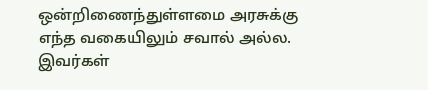ஒன்றிணைந்துள்ளமை அரசுக்கு எந்த வகையிலும் சவால் அல்ல. இவர்கள்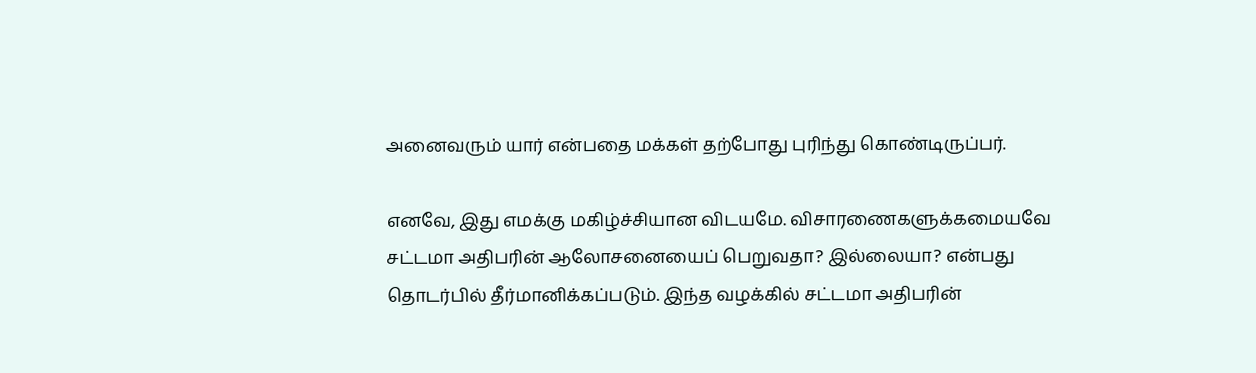அனைவரும் யார் என்பதை மக்கள் தற்போது புரிந்து கொண்டிருப்பர்.

எனவே, இது எமக்கு மகிழ்ச்சியான விடயமே. விசாரணைகளுக்கமையவே சட்டமா அதிபரின் ஆலோசனையைப் பெறுவதா? இல்லையா? என்பது தொடர்பில் தீர்மானிக்கப்படும். இந்த வழக்கில் சட்டமா அதிபரின்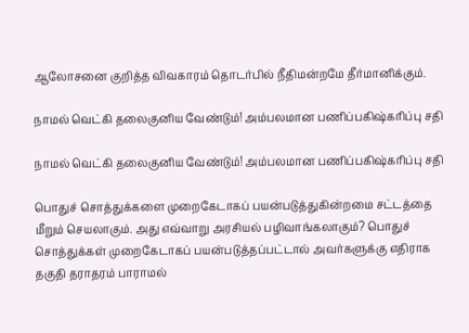ஆலோசனை குறித்த விவகாரம் தொடர்பில் நீதிமன்றமே தீர்மானிக்கும்.

நாமல் வெட்கி தலைகுனிய வேண்டும்! அம்பலமான பணிப்பகிஷ்கரிப்பு சதி

நாமல் வெட்கி தலைகுனிய வேண்டும்! அம்பலமான பணிப்பகிஷ்கரிப்பு சதி

பொதுச் சொத்துக்களை முறைகேடாகப் பயன்படுத்துகின்றமை சட்டத்தை மீறும் செயலாகும். அது எவ்வாறு அரசியல் பழிவாங்கலாகும்? பொதுச் சொத்துக்கள் முறைகேடாகப் பயன்படுத்தப்பட்டால் அவர்களுக்கு எதிராக தகுதி தராதரம் பாராமல்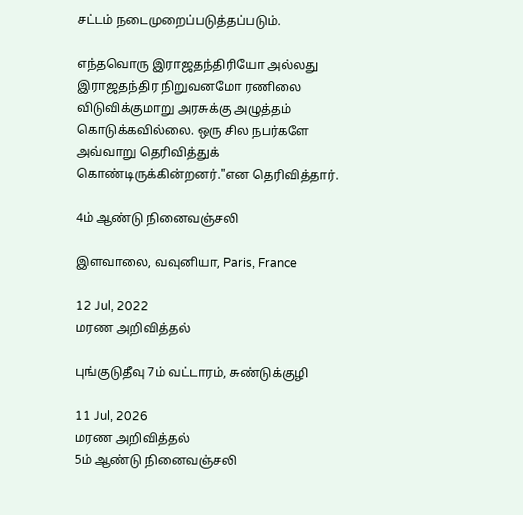சட்டம் நடைமுறைப்படுத்தப்படும்.

எந்தவொரு இராஜதந்திரியோ அல்லது இராஜதந்திர நிறுவனமோ ரணிலை விடுவிக்குமாறு அரசுக்கு அழுத்தம் கொடுக்கவில்லை. ஒரு சில நபர்களே அவ்வாறு தெரிவித்துக் கொண்டிருக்கின்றனர்."என தெரிவித்தார்.

4ம் ஆண்டு நினைவஞ்சலி

இளவாலை, வவுனியா, Paris, France

12 Jul, 2022
மரண அறிவித்தல்

புங்குடுதீவு 7ம் வட்டாரம், சுண்டுக்குழி

11 Jul, 2026
மரண அறிவித்தல்
5ம் ஆண்டு நினைவஞ்சலி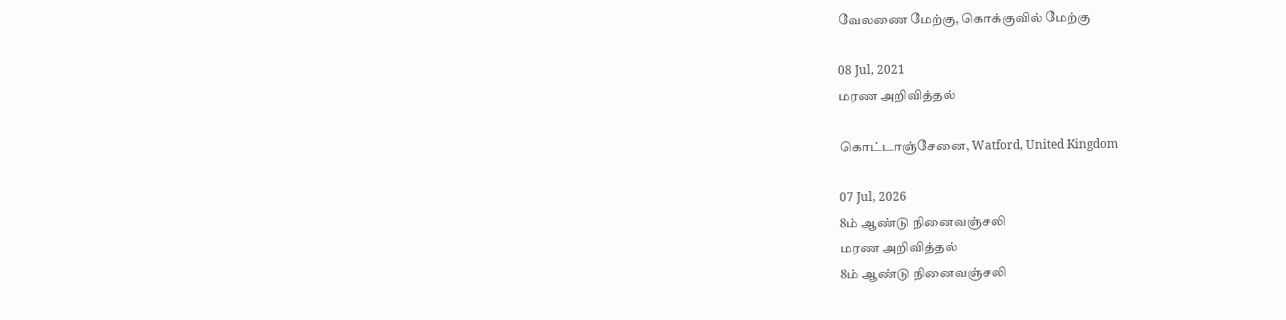வேலணை மேற்கு, கொக்குவில் மேற்கு

08 Jul, 2021
மரண அறிவித்தல்

கொட்டாஞ்சேனை, Watford, United Kingdom

07 Jul, 2026
8ம் ஆண்டு நினைவஞ்சலி
மரண அறிவித்தல்
8ம் ஆண்டு நினைவஞ்சலி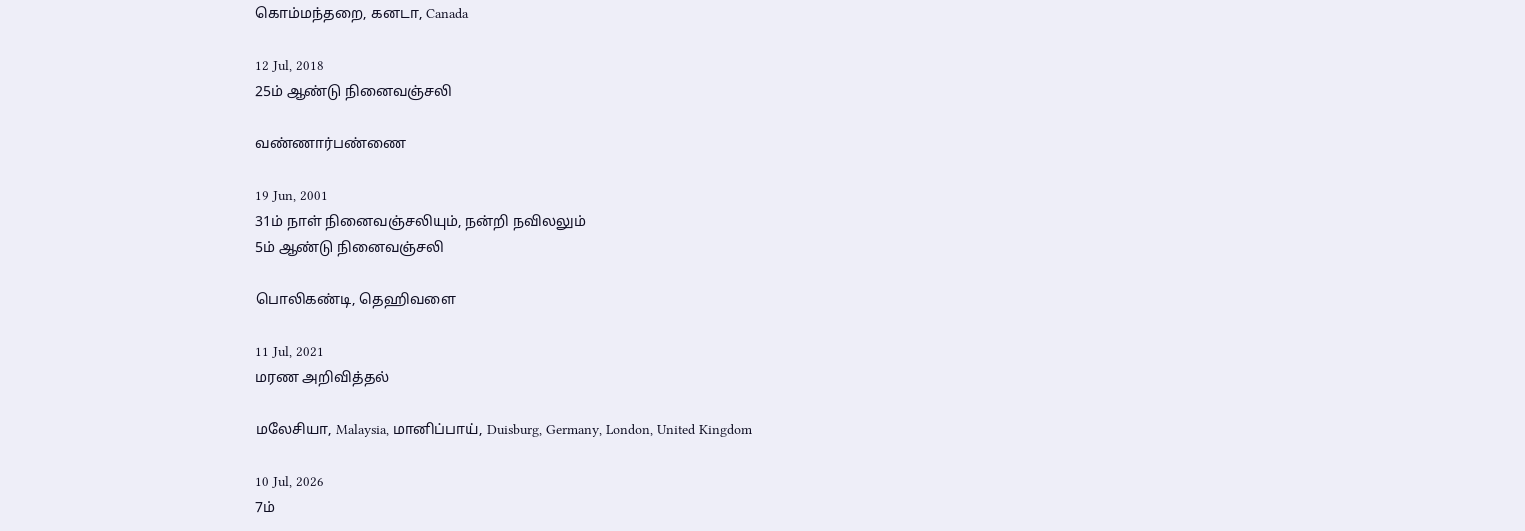கொம்மந்தறை, கனடா, Canada

12 Jul, 2018
25ம் ஆண்டு நினைவஞ்சலி

வண்ணார்பண்ணை

19 Jun, 2001
31ம் நாள் நினைவஞ்சலியும், நன்றி நவிலலும்
5ம் ஆண்டு நினைவஞ்சலி

பொலிகண்டி, தெஹிவளை

11 Jul, 2021
மரண அறிவித்தல்

மலேசியா, Malaysia, மானிப்பாய், Duisburg, Germany, London, United Kingdom

10 Jul, 2026
7ம்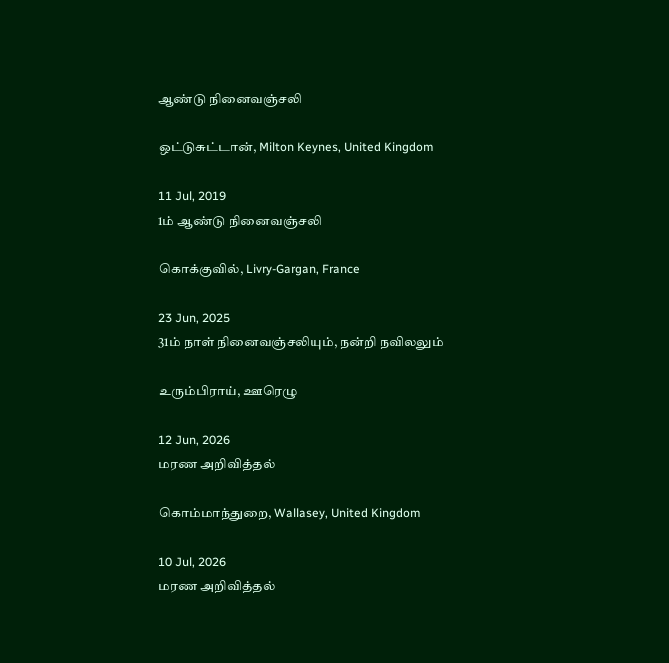ஆண்டு நினைவஞ்சலி

ஒட்டுசுட்டான், Milton Keynes, United Kingdom

11 Jul, 2019
1ம் ஆண்டு நினைவஞ்சலி

கொக்குவில், Livry-Gargan, France

23 Jun, 2025
31ம் நாள் நினைவஞ்சலியும், நன்றி நவிலலும்

உரும்பிராய், ஊரெழு

12 Jun, 2026
மரண அறிவித்தல்

கொம்மாந்துறை, Wallasey, United Kingdom

10 Jul, 2026
மரண அறிவித்தல்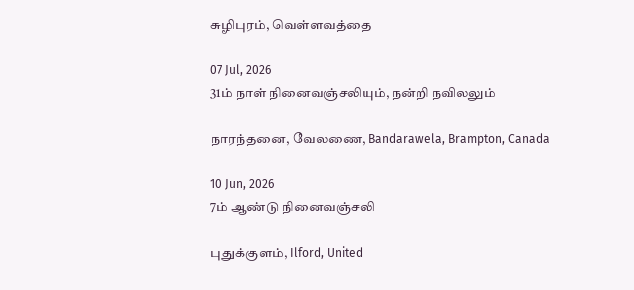சுழிபுரம், வெள்ளவத்தை

07 Jul, 2026
31ம் நாள் நினைவஞ்சலியும், நன்றி நவிலலும்

நாரந்தனை, வேலணை, Bandarawela, Brampton, Canada

10 Jun, 2026
7ம் ஆண்டு நினைவஞ்சலி

புதுக்குளம், Ilford, United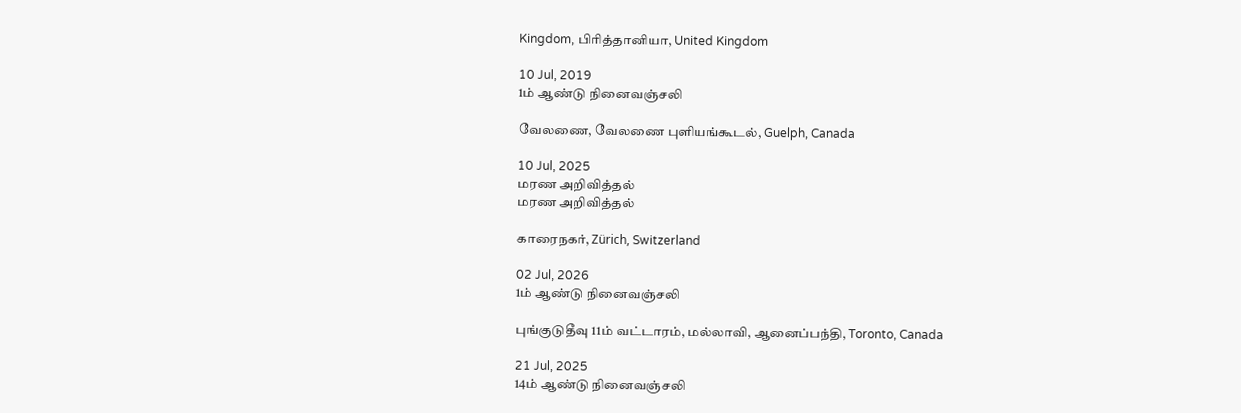Kingdom, பிரித்தானியா, United Kingdom

10 Jul, 2019
1ம் ஆண்டு நினைவஞ்சலி

வேலணை, வேலணை புளியங்கூடல், Guelph, Canada

10 Jul, 2025
மரண அறிவித்தல்
மரண அறிவித்தல்

காரைநகர், Zürich, Switzerland

02 Jul, 2026
1ம் ஆண்டு நினைவஞ்சலி

புங்குடுதீவு 11ம் வட்டாரம், மல்லாவி, ஆனைப்பந்தி, Toronto, Canada

21 Jul, 2025
14ம் ஆண்டு நினைவஞ்சலி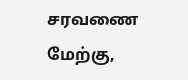சரவணை மேற்கு,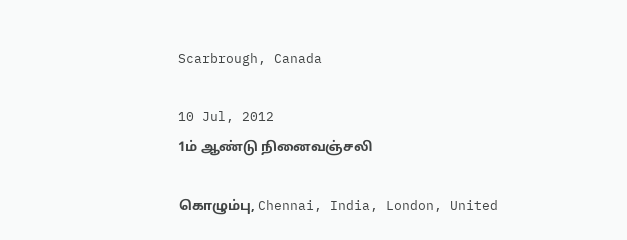Scarbrough, Canada

10 Jul, 2012
1ம் ஆண்டு நினைவஞ்சலி

கொழும்பு, Chennai, India, London, United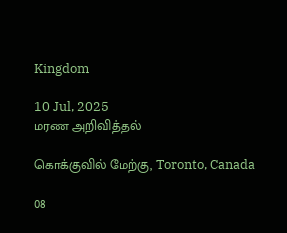Kingdom

10 Jul, 2025
மரண அறிவித்தல்

கொக்குவில் மேற்கு, Toronto, Canada

08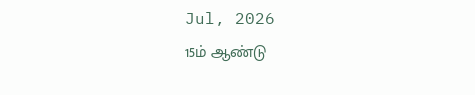Jul, 2026
15ம் ஆண்டு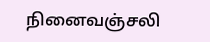நினைவஞ்சலி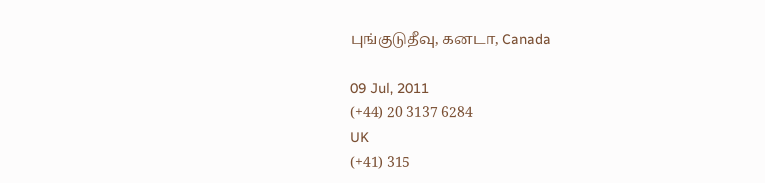புங்குடுதீவு, கனடா, Canada

09 Jul, 2011
(+44) 20 3137 6284
UK
(+41) 315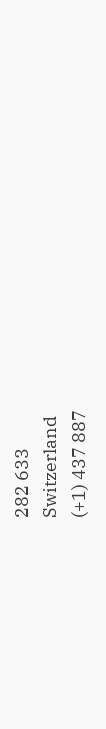282 633
Switzerland
(+1) 437 887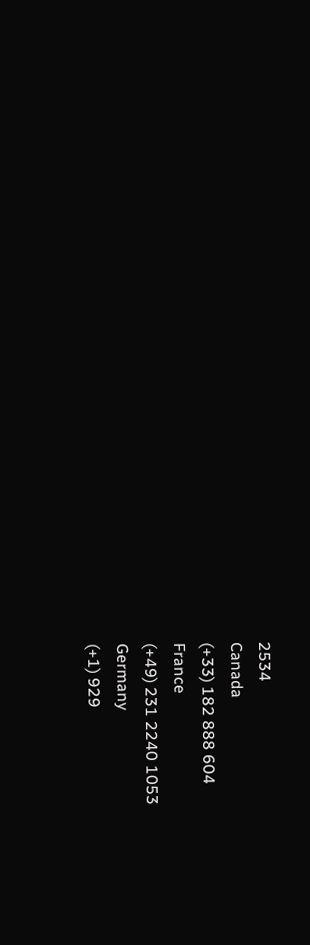2534
Canada
(+33) 182 888 604
France
(+49) 231 2240 1053
Germany
(+1) 929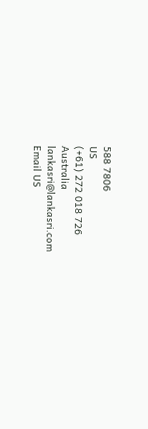588 7806
US
(+61) 272 018 726
Australia
lankasri@lankasri.com
Email US